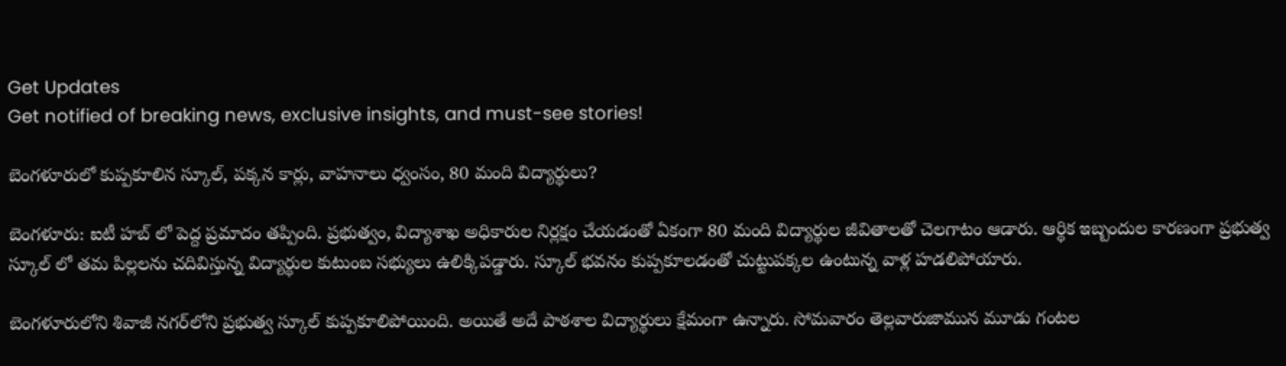Get Updates
Get notified of breaking news, exclusive insights, and must-see stories!

బెంగళూరులో కుప్పకూలిన స్కూల్, పక్కన కార్లు, వాహనాలు ధ్వంసం, 80 మంది విద్యార్థులు?

బెంగళూరు: ఐటీ హబ్ లో పెద్ద ప్రమాదం తప్పింది. ప్రభుత్వం, విద్యాశాఖ అధికారుల నిర్లక్షం చేయడంతో ఏకంగా 80 మంది విద్యార్థుల జీవితాలతో చెలగాటం ఆడారు. ఆర్థిక ఇబ్బందుల కారణంగా ప్రభుత్వ స్కూల్ లో తమ పిల్లలను చదివిస్తున్న విద్యార్థుల కుటుంబ సభ్యులు ఉలిక్కిపడ్డారు. స్కూల్ భవనం కుప్పకూలడంతో చుట్టుపక్కల ఉంటున్న వాళ్ల హడలిపోయారు.

బెంగళూరులోని శివాజీ నగర్‌లోని ప్రభుత్వ స్కూల్ కుప్పకూలిపోయింది. అయితే అదే పాఠశాల విద్యార్థులు క్షేమంగా ఉన్నారు. సోమవారం తెల్లవారుజామున మూడు గంటల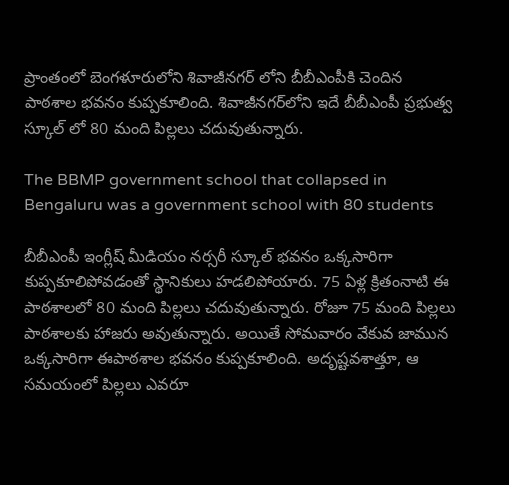ప్రాంతంలో బెంగళూరులోని శివాజీనగర్ లోని బీబీఎంపీకి చెందిన పాఠశాల భవనం కుప్పకూలింది. శివాజీనగర్‌లోని ఇదే బీబీఎంపీ ప్రభుత్వ స్కూల్ లో 80 మంది పిల్లలు చదువుతున్నారు.

The BBMP government school that collapsed in Bengaluru was a government school with 80 students

బీబీఎంపీ ఇంగ్లీష్ మీడియం నర్సరీ స్కూల్ భవనం ఒక్కసారిగా కుప్పకూలిపోవడంతో స్థానికులు హడలిపోయారు. 75 ఏళ్ల క్రితంనాటి ఈ పాఠశాలలో 80 మంది పిల్లలు చదువుతున్నారు. రోజూ 75 మంది పిల్లలు పాఠశాలకు హాజరు అవుతున్నారు. అయితే సోమవారం వేకువ జామున ఒక్కసారిగా ఈపాఠశాల భవనం కుప్పకూలింది. అదృష్టవశాత్తూ, ఆ సమయంలో పిల్లలు ఎవరూ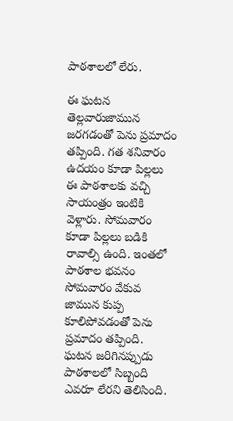పాఠశాలలో లేరు.

ఈ ఘటన తెల్లవారుజామున జరగడంతో పెను ప్రమాదం తప్పింది. గత శనివారం ఉదయం కూడా పిల్లలు ఈ పాఠశాలకు వచ్చి సాయంత్రం ఇంటికి వెళ్లారు. సోమవారం కూడా పిల్లలు బడికి రావాల్సి ఉంది. ఇంతలో పాఠశాల భవనం సోమవారం వేకువ జామున కుప్ప కూలిపోవడంతో పెను ప్రమాదం తప్పింది. ఘటన జరిగినప్పుడు పాఠశాలలో సిబ్బంది ఎవరూ లేరని తెలిసింది.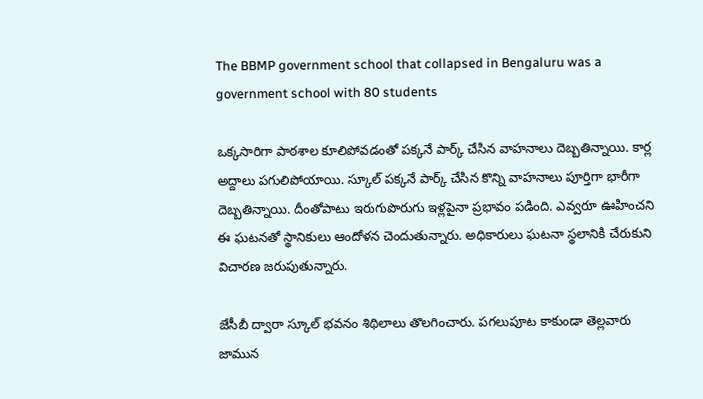The BBMP government school that collapsed in Bengaluru was a government school with 80 students

ఒక్కసారిగా పాఠశాల కూలిపోవడంతో పక్కనే పార్క్ చేసిన వాహనాలు దెబ్బతిన్నాయి. కార్ల అద్దాలు పగులిపోయాయి. స్కూల్ పక్కనే పార్క్ చేసిన కొన్ని వాహనాలు పూర్తిగా భారీగా దెబ్బతిన్నాయి. దీంతోపాటు ఇరుగుపొరుగు ఇళ్లపైనా ప్రభావం పడింది. ఎవ్వరూ ఊహించని ఈ ఘటనతో స్థానికులు ఆందోళన చెందుతున్నారు. అధికారులు ఘటనా స్థలానికి చేరుకుని విచారణ జరుపుతున్నారు.

జేసీబీ ద్వారా స్కూల్ భవనం శిథిలాలు తొలగించారు. పగలుపూట కాకుండా తెల్లవారు జామున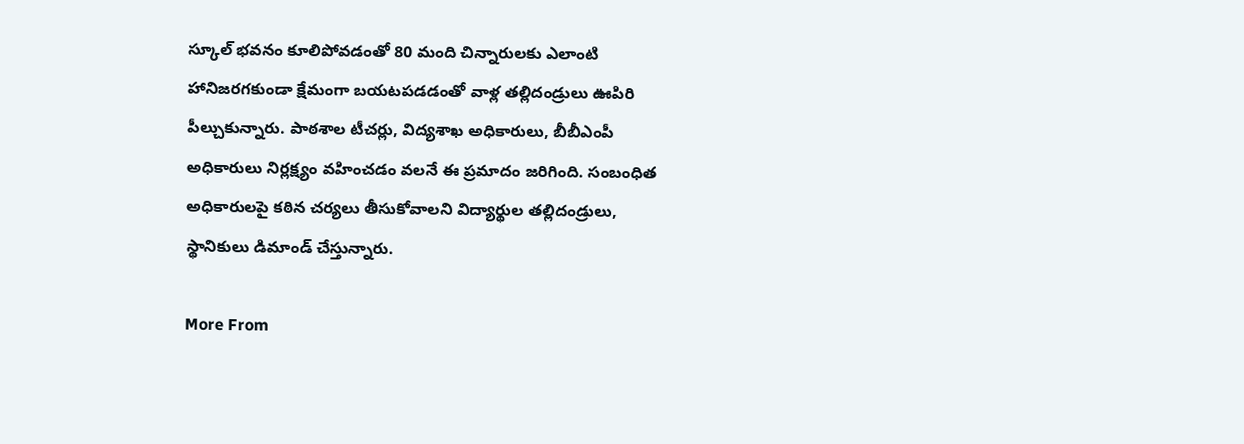స్కూల్ భవనం కూలిపోవడంతో 80 మంది చిన్నారులకు ఎలాంటి హానిజరగకుండా క్షేమంగా బయటపడడంతో వాళ్ల తల్లిదండ్రులు ఊపిరి పీల్చుకున్నారు. పాఠశాల టీచర్లు, విద్యశాఖ అధికారులు, బీబీఎంపీ అధికారులు నిర్లక్ష్యం వహించడం వలనే ఈ ప్రమాదం జరిగింది. సంబంధిత అధికారులపై కఠిన చర్యలు తీసుకోవాలని విద్యార్థుల తల్లిదండ్రులు, స్థానికులు డిమాండ్ చేస్తున్నారు.

More From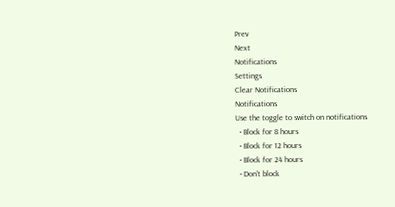Prev
Next
Notifications
Settings
Clear Notifications
Notifications
Use the toggle to switch on notifications
  • Block for 8 hours
  • Block for 12 hours
  • Block for 24 hours
  • Don't block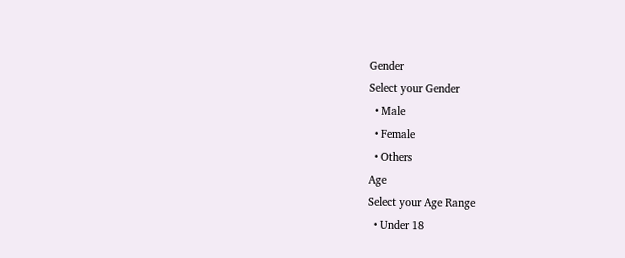Gender
Select your Gender
  • Male
  • Female
  • Others
Age
Select your Age Range
  • Under 18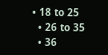• 18 to 25
  • 26 to 35
  • 36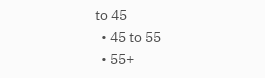to 45
  • 45 to 55
  • 55+